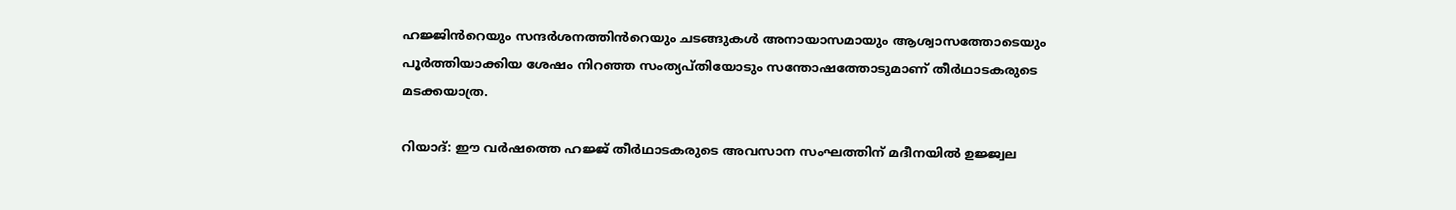ഹജ്ജിൻറെയും സന്ദർശനത്തിൻറെയും ചടങ്ങുകൾ അനായാസമായും ആശ്വാസത്തോടെയും പൂർത്തിയാക്കിയ ശേഷം നിറഞ്ഞ സംത്യപ്തിയോടും സന്തോഷത്തോടുമാണ് തീർഥാടകരുടെ മടക്കയാത്ര.

റിയാദ്: ഈ വർഷത്തെ ഹജ്ജ് തീർഥാടകരുടെ അവസാന സംഘത്തിന് മദീനയിൽ ഉജ്ജ്വല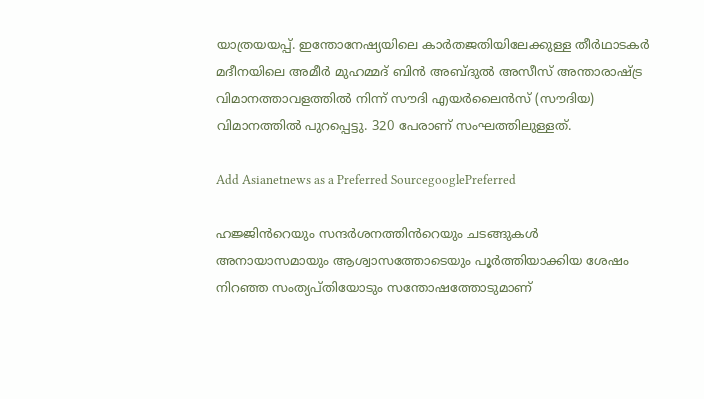യാത്രയയപ്പ്. ഇന്തോനേഷ്യയിലെ കാർതജതിയിലേക്കുള്ള തീർഥാടകർ മദീനയിലെ അമീർ മുഹമ്മദ് ബിൻ അബ്ദുൽ അസീസ് അന്താരാഷ്ട്ര വിമാനത്താവളത്തിൽ നിന്ന് സൗദി എയർലൈൻസ് (സൗദിയ) വിമാനത്തിൽ പുറപ്പെട്ടു. 320 പേരാണ് സംഘത്തിലുള്ളത്.

Add Asianetnews as a Preferred SourcegooglePreferred

ഹജ്ജിൻറെയും സന്ദർശനത്തിൻറെയും ചടങ്ങുകൾ അനായാസമായും ആശ്വാസത്തോടെയും പൂർത്തിയാക്കിയ ശേഷം നിറഞ്ഞ സംത്യപ്തിയോടും സന്തോഷത്തോടുമാണ്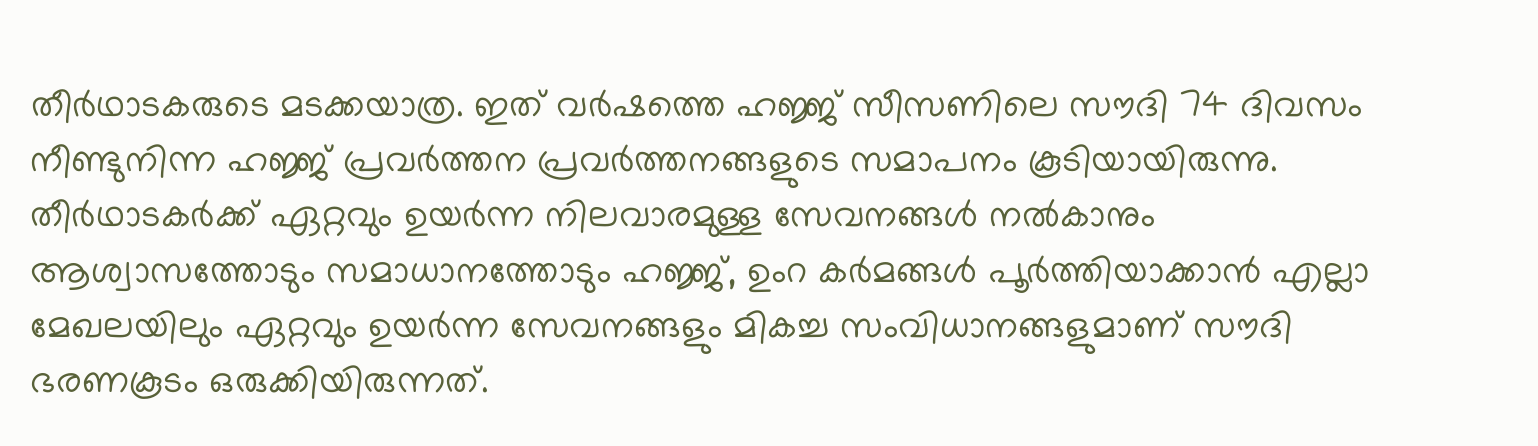തീർഥാടകരുടെ മടക്കയാത്ര. ഇത് വർഷത്തെ ഹജ്ജ് സീസണിലെ സൗദി 74 ദിവസം നീണ്ടുനിന്ന ഹജ്ജ് പ്രവർത്തന പ്രവർത്തനങ്ങളുടെ സമാപനം കൂടിയായിരുന്നു. തീർഥാടകർക്ക് ഏറ്റവും ഉയർന്ന നിലവാരമുള്ള സേവനങ്ങൾ നൽകാനും ആശ്വാസത്തോടും സമാധാനത്തോടും ഹജ്ജ്, ഉംറ കർമങ്ങൾ പൂർത്തിയാക്കാൻ എല്ലാ മേഖലയിലും ഏറ്റവും ഉയർന്ന സേവനങ്ങളും മികച്ച സംവിധാനങ്ങളുമാണ് സൗദി ഭരണകൂടം ഒരുക്കിയിരുന്നത്.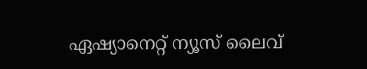ഏഷ്യാനെറ്റ് ന്യൂസ് ലൈവ്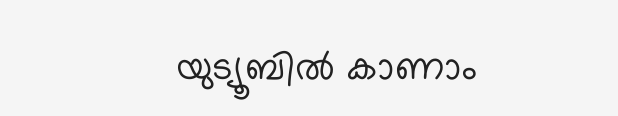യുട്യൂബിൽ കാണാം